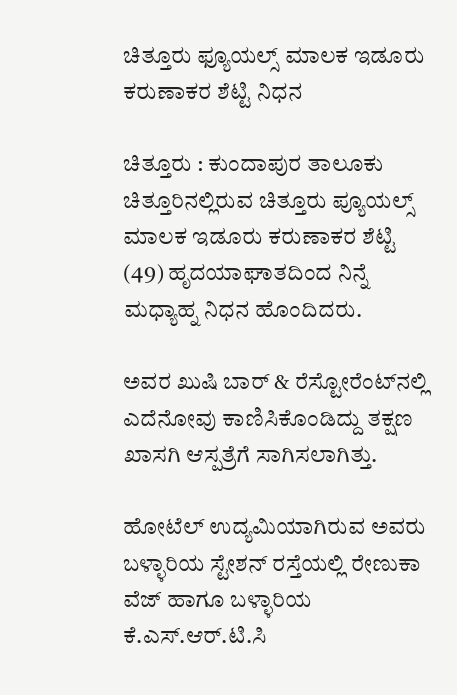ಚಿತ್ತೂರು ಫ್ಯೂಯಲ್ಸ್ ಮಾಲಕ ಇಡೂರು ಕರುಣಾಕರ ಶೆಟ್ಟಿ ನಿಧನ

ಚಿತ್ತೂರು : ಕುಂದಾಪುರ ತಾಲೂಕು ಚಿತ್ತೂರಿನಲ್ಲಿರುವ ಚಿತ್ತೂರು ಪ್ಯೂಯಲ್ಸ್ ಮಾಲಕ ಇಡೂರು ಕರುಣಾಕರ ಶೆಟ್ಟಿ (49) ಹೃದಯಾಘಾತದಿಂದ ನಿನ್ನೆ ಮಧ್ಯಾಹ್ನ ನಿಧನ ಹೊಂದಿದರು.

ಅವರ ಖುಷಿ ಬಾ‌ರ್ & ರೆಸ್ಟೋರೆಂಟ್‌ನಲ್ಲಿ ಎದೆನೋವು ಕಾಣಿಸಿಕೊಂಡಿದ್ದು ತಕ್ಷಣ ಖಾಸಗಿ ಆಸ್ಪತ್ರೆಗೆ ಸಾಗಿಸಲಾಗಿತ್ತು.

ಹೋಟೆಲ್ ಉದ್ಯಮಿಯಾಗಿರುವ ಅವರು ಬಳ್ಳಾರಿಯ ಸ್ಟೇಶನ್ ರಸ್ತೆಯಲ್ಲಿ ರೇಣುಕಾ ವೆಜ್ ಹಾಗೂ ಬಳ್ಳಾರಿಯ ಕೆ.ಎಸ್.ಆ‌ರ್.ಟಿ.ಸಿ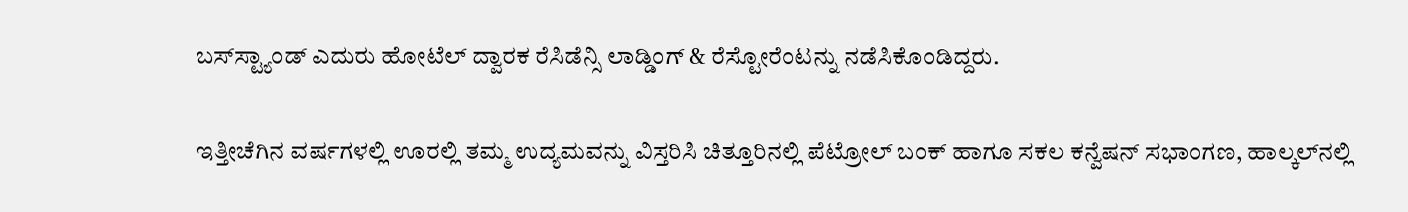ಬಸ್‌ಸ್ಟ್ಯಾಂಡ್ ಎದುರು ಹೋಟೆಲ್ ದ್ವಾರಕ ರೆಸಿಡೆನ್ಸಿ ಲಾಡ್ಡಿಂಗ್ & ರೆಸ್ಟೋರೆಂಟನ್ನು ನಡೆಸಿಕೊಂಡಿದ್ದರು.

ಇತ್ತೀಚೆಗಿನ ವರ್ಷಗಳಲ್ಲಿ ಊರಲ್ಲಿ ತಮ್ಮ ಉದ್ಯಮವನ್ನು ವಿಸ್ತರಿಸಿ ಚಿತ್ತೂರಿನಲ್ಲಿ ಪೆಟ್ರೋಲ್ ಬಂಕ್ ಹಾಗೂ ಸಕಲ ಕನ್ವೆಷನ್ ಸಭಾಂಗಣ, ಹಾಲ್ಕಲ್‌ನಲ್ಲಿ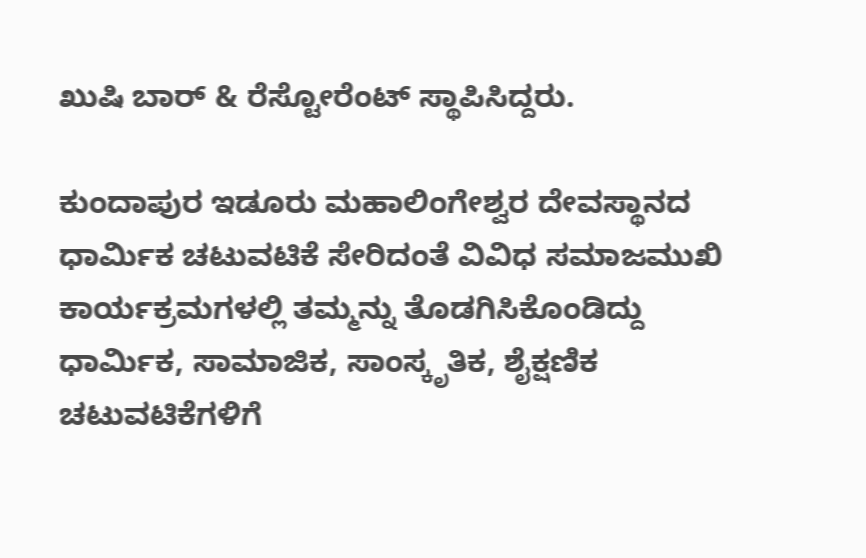ಖುಷಿ ಬಾರ್ & ರೆಸ್ಟೋರೆಂಟ್ ಸ್ಥಾಪಿಸಿದ್ದರು.

ಕುಂದಾಪುರ ಇಡೂರು ಮಹಾಲಿಂಗೇಶ್ವರ ದೇವಸ್ಥಾನದ ಧಾರ್ಮಿಕ ಚಟುವಟಿಕೆ ಸೇರಿದಂತೆ ವಿವಿಧ ಸಮಾಜಮುಖಿ ಕಾರ್ಯಕ್ರಮಗಳಲ್ಲಿ ತಮ್ಮನ್ನು ತೊಡಗಿಸಿಕೊಂಡಿದ್ದು ಧಾರ್ಮಿಕ, ಸಾಮಾಜಿಕ, ಸಾಂಸ್ಕೃತಿಕ, ಶೈಕ್ಷಣಿಕ ಚಟುವಟಿಕೆಗಳಿಗೆ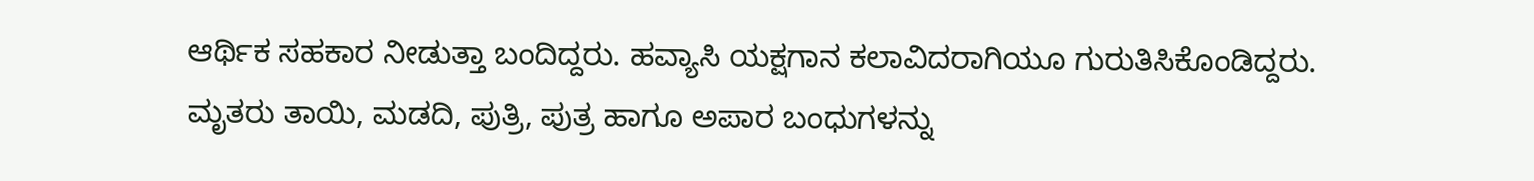ಆರ್ಥಿಕ ಸಹಕಾರ ನೀಡುತ್ತಾ ಬಂದಿದ್ದರು. ಹವ್ಯಾಸಿ ಯಕ್ಷಗಾನ ಕಲಾವಿದರಾಗಿಯೂ ಗುರುತಿಸಿಕೊಂಡಿದ್ದರು. ಮೃತರು ತಾಯಿ, ಮಡದಿ, ಪುತ್ರಿ, ಪುತ್ರ ಹಾಗೂ ಅಪಾರ ಬಂಧುಗಳನ್ನು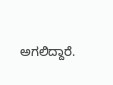ಅಗಲಿದ್ದಾರೆ.